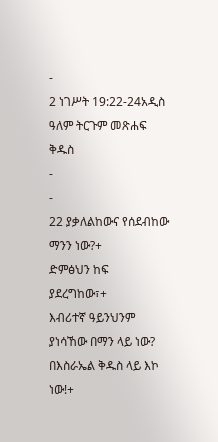-
2 ነገሥት 19:22-24አዲስ ዓለም ትርጉም መጽሐፍ ቅዱስ
-
-
22 ያቃለልከውና የሰደብከው ማንን ነው?+
ድምፅህን ከፍ ያደረግከው፣+
እብሪተኛ ዓይንህንም ያነሳኸው በማን ላይ ነው?
በእስራኤል ቅዱስ ላይ እኮ ነው!+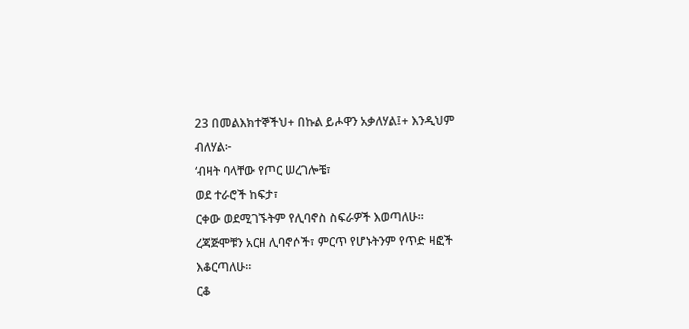23 በመልእክተኞችህ+ በኩል ይሖዋን አቃለሃል፤+ እንዲህም ብለሃል፦
‘ብዛት ባላቸው የጦር ሠረገሎቼ፣
ወደ ተራሮች ከፍታ፣
ርቀው ወደሚገኙትም የሊባኖስ ስፍራዎች እወጣለሁ።
ረጃጅሞቹን አርዘ ሊባኖሶች፣ ምርጥ የሆኑትንም የጥድ ዛፎች እቆርጣለሁ።
ርቆ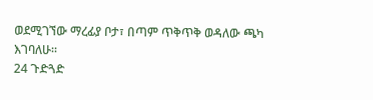ወደሚገኘው ማረፊያ ቦታ፣ በጣም ጥቅጥቅ ወዳለው ጫካ እገባለሁ።
24 ጉድጓድ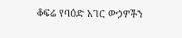ቆፍሬ የባዕድ አገር ውኃዎችን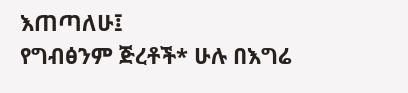እጠጣለሁ፤
የግብፅንም ጅረቶች* ሁሉ በእግሬ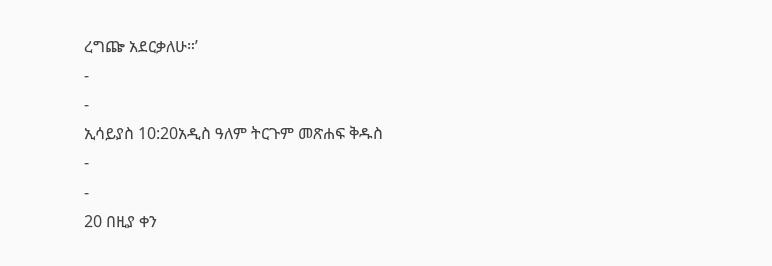ረግጬ አደርቃለሁ።’
-
-
ኢሳይያስ 10:20አዲስ ዓለም ትርጉም መጽሐፍ ቅዱስ
-
-
20 በዚያ ቀን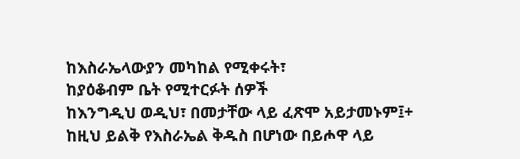ከእስራኤላውያን መካከል የሚቀሩት፣
ከያዕቆብም ቤት የሚተርፉት ሰዎች
ከእንግዲህ ወዲህ፣ በመታቸው ላይ ፈጽሞ አይታመኑም፤+
ከዚህ ይልቅ የእስራኤል ቅዱስ በሆነው በይሖዋ ላይ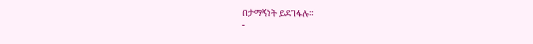በታማኝነት ይደገፋሉ።
-